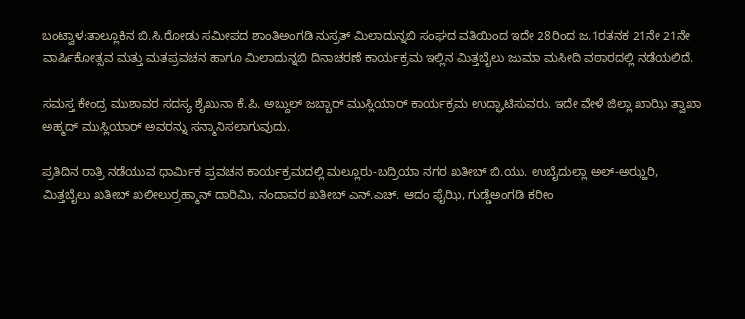ಬಂಟ್ವಾಳ:ತಾಲ್ಲೂಕಿನ ಬಿ.ಸಿ.ರೋಡು ಸಮೀಪದ ಶಾಂತಿಅಂಗಡಿ ನುಸ್ರತ್ ಮಿಲಾದುನ್ನಬಿ ಸಂಘದ ವತಿಯಿಂದ ಇದೇ 28ರಿಂದ ಜ.1ರತನಕ 21ನೇ 21ನೇ ವಾರ್ಷಿಕೋತ್ಸವ ಮತ್ತು ಮತಪ್ರವಚನ ಹಾಗೂ ಮಿಲಾದುನ್ನಬಿ ದಿನಾಚರಣೆ ಕಾರ್ಯಕ್ರಮ ಇಲ್ಲಿನ ಮಿತ್ತಬೈಲು ಜುಮಾ ಮಸೀದಿ ವಠಾರದಲ್ಲಿ ನಡೆಯಲಿದೆ.

ಸಮಸ್ತ ಕೇಂದ್ರ ಮುಶಾವರ ಸದಸ್ಯ ಶೈಖುನಾ ಕೆ.ಪಿ. ಅಬ್ದುಲ್ ಜಬ್ಬಾರ್ ಮುಸ್ಲಿಯಾರ್ ಕಾರ್ಯಕ್ರಮ ಉದ್ಘಾಟಿಸುವರು. ಇದೇ ವೇಳೆ ಜಿಲ್ಲಾ ಖಾಝಿ ತ್ವಾಖಾ ಅಹ್ಮದ್ ಮುಸ್ಲಿಯಾರ್ ಅವರನ್ನು ಸನ್ಮಾನಿಸಲಾಗುವುದು.

ಪ್ರತಿದಿನ ರಾತ್ರಿ ನಡೆಯುವ ಧಾರ್ಮಿಕ ಪ್ರವಚನ ಕಾರ್ಯಕ್ರಮದಲ್ಲಿ ಮಲ್ಲೂರು-ಬದ್ರಿಯಾ ನಗರ ಖತೀಬ್ ಬಿ.ಯು. ಉಬೈದುಲ್ಲಾ ಅಲ್-ಅಝ್ಹರಿ, ಮಿತ್ತಬೈಲು ಖತೀಬ್ ಖಲೀಲುರ್ರಹ್ಮಾನ್ ದಾರಿಮಿ, ನಂದಾವರ ಖತೀಬ್ ಎನ್.ಎಚ್. ಆದಂ ಫೈಝಿ, ಗುಡ್ಡೆಅಂಗಡಿ ಕರೀಂ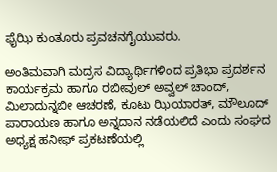ಫೈಝಿ ಕುಂತೂರು ಪ್ರವಚನಗೈಯುವರು.

ಅಂತಿಮವಾಗಿ ಮದ್ರಸ ವಿದ್ಯಾರ್ಥಿಗಳಿಂದ ಪ್ರತಿಭಾ ಪ್ರದರ್ಶನ ಕಾರ್ಯಕ್ರಮ ಹಾಗೂ ರಬೀವುಲ್ ಅವ್ವಲ್ ಚಾಂದ್, ಮಿಲಾದುನ್ನಬೀ ಆಚರಣೆ, ಕೂಟು ಝಿಯಾರತ್, ಮೌಲೂದ್ ಪಾರಾಯಣ ಹಾಗೂ ಅನ್ನದಾನ ನಡೆಯಲಿದೆ ಎಂದು ಸಂಘದ ಅಧ್ಯಕ್ಷ ಹನೀಫ್ ಪ್ರಕಟಣೆಯಲ್ಲಿ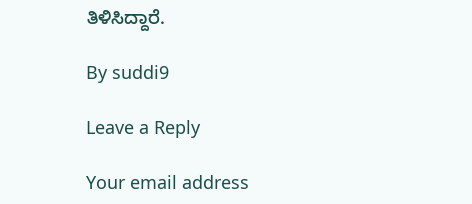ತಿಳಿಸಿದ್ದಾರೆ.

By suddi9

Leave a Reply

Your email address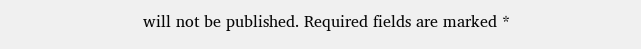will not be published. Required fields are marked *